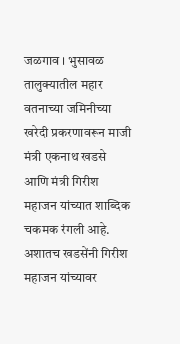जळगाव । भुसावळ तालुक्यातील महार वतनाच्या जमिनीच्या खरेदी प्रकरणावरून माजी मंत्री एकनाथ खडसे आणि मंत्री गिरीश महाजन यांच्यात शाब्दिक चकमक रंगली आहे. अशातच खडसेंनी गिरीश महाजन यांच्यावर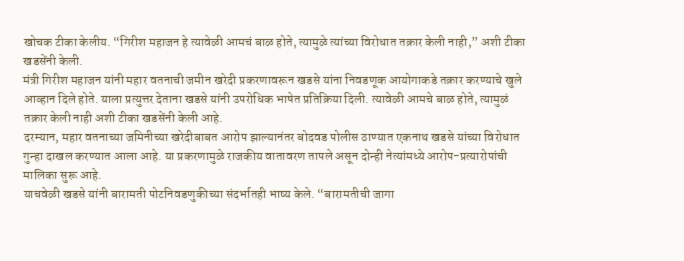खोचक टीका केलीय. “गिरीश महाजन हे त्यावेळी आमचं बाळ होते, त्यामुळे त्यांच्या विरोधात तक्रार केली नाही,” अशी टीका खडसेंनी केली.
मंत्री गिरीश महाजन यांनी महार वतनाची जमीन खरेदी प्रकरणावरून खडसे यांना निवडणूक आयोगाकडे तक्रार करण्याचे खुले आव्हान दिले होते. याला प्रत्युत्तर देताना खडसे यांनी उपरोधिक भाषेत प्रतिक्रिया दिली. त्यावेळी आमचे बाळ होते, त्यामुळं तक्रार केली नाही अशी टीका खडसेंनी केली आहे.
दरम्यान, महार वतनाच्या जमिनीच्या खरेदीबाबत आरोप झाल्यानंतर बोदवड पोलीस ठाण्यात एकनाथ खडसे यांच्या विरोधात गुन्हा दाखल करण्यात आला आहे. या प्रकरणामुळे राजकीय वातावरण तापले असून दोन्ही नेत्यांमध्ये आरोप-प्रत्यारोपांची मालिका सुरू आहे.
याचवेळी खडसे यांनी बारामती पोटनिवडणुकीच्या संदर्भातही भाष्य केले. “बारामतीची जागा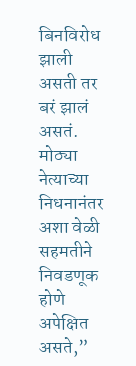बिनविरोध झाली असती तर बरं झालं असतं. मोठ्या नेत्याच्या निधनानंतर अशा वेळी सहमतीने निवडणूक होणे अपेक्षित असते,”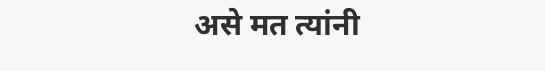असे मत त्यांनी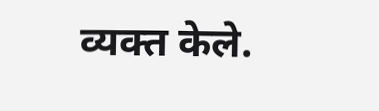व्यक्त केले.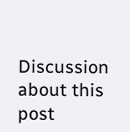Discussion about this post